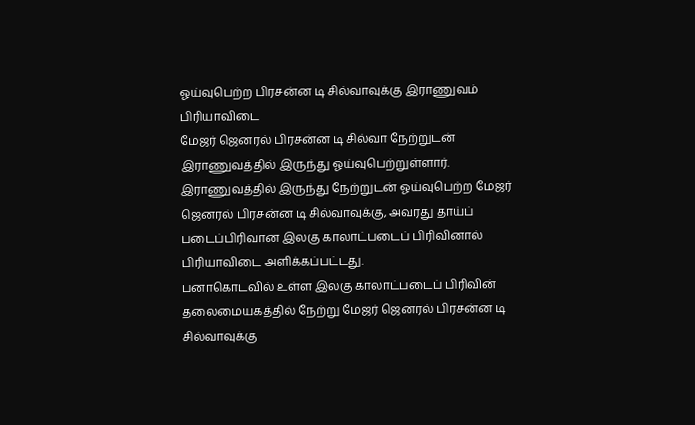ஓய்வுபெற்ற பிரசன்ன டி சில்வாவுக்கு இராணுவம் பிரியாவிடை
மேஜர் ஜெனரல் பிரசன்ன டி சில்வா நேற்றுடன் இராணுவத்தில் இருந்து ஓய்வுபெற்றுள்ளார்.
இராணுவத்தில் இருந்து நேற்றுடன் ஓய்வுபெற்ற மேஜர் ஜெனரல் பிரசன்ன டி சில்வாவுக்கு, அவரது தாய்ப் படைப்பிரிவான இலகு காலாட்படைப் பிரிவினால் பிரியாவிடை அளிக்கப்பட்டது.
பனாகொடவில் உள்ள இலகு காலாட்படைப் பிரிவின் தலைமையகத்தில் நேற்று மேஜர் ஜெனரல் பிரசன்ன டி சில்வாவுக்கு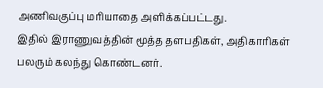அணிவகுப்பு மரியாதை அளிக்கப்பட்டது.
இதில் இராணுவத்தின் மூத்த தளபதிகள், அதிகாரிகள் பலரும் கலந்து கொண்டனர்.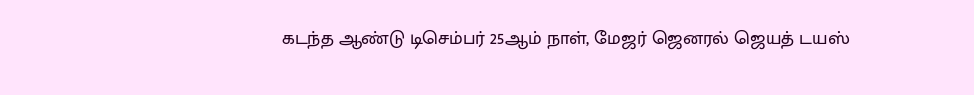கடந்த ஆண்டு டிசெம்பர் 25ஆம் நாள், மேஜர் ஜெனரல் ஜெயத் டயஸ்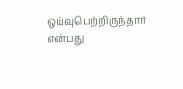ஒய்வுபெற்றிருந்தார் என்பது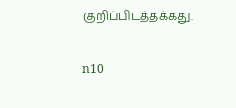குறிப்பிடத்தக்கது.

n10